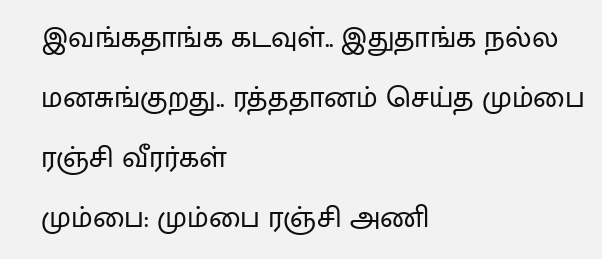இவங்கதாங்க கடவுள்.. இதுதாங்க நல்ல மனசுங்குறது.. ரத்ததானம் செய்த மும்பை ரஞ்சி வீரர்கள்
மும்பை: மும்பை ரஞ்சி அணி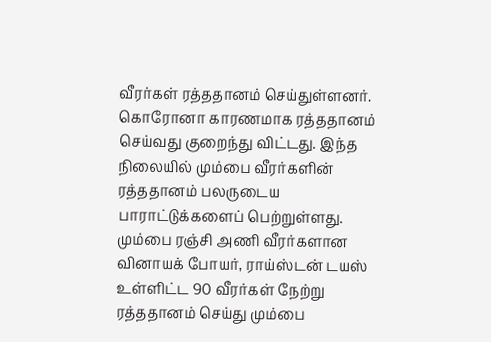வீரர்கள் ரத்ததானம் செய்துள்ளனர். கொரோனா காரணமாக ரத்ததானம் செய்வது குறைந்து விட்டது. இந்த நிலையில் மும்பை வீரர்களின் ரத்ததானம் பலருடைய பாராட்டுக்களைப் பெற்றுள்ளது.
மும்பை ரஞ்சி அணி வீரர்களான வினாயக் போயர், ராய்ஸ்டன் டயஸ் உள்ளிட்ட 90 வீரர்கள் நேற்று ரத்ததானம் செய்து மும்பை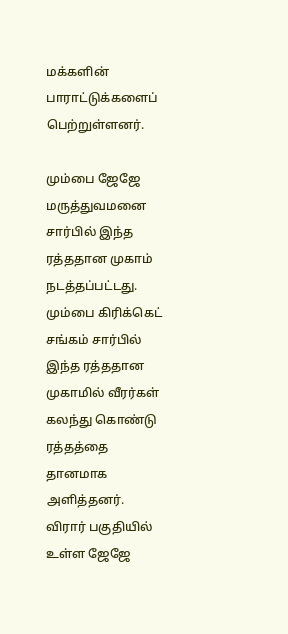மக்களின் பாராட்டுக்களைப் பெற்றுள்ளனர்.

மும்பை ஜேஜே மருத்துவமனை சார்பில் இந்த ரத்ததான முகாம் நடத்தப்பட்டது. மும்பை கிரிக்கெட் சங்கம் சார்பில் இந்த ரத்ததான முகாமில் வீரர்கள் கலந்து கொண்டு ரத்தத்தை தானமாக அளித்தனர்.
விரார் பகுதியில் உள்ள ஜேஜே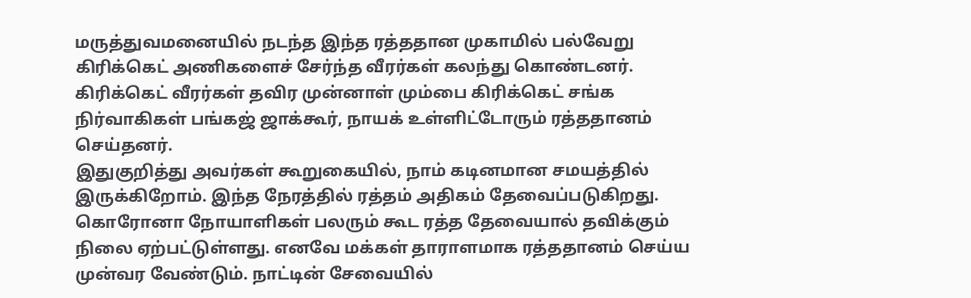மருத்துவமனையில் நடந்த இந்த ரத்ததான முகாமில் பல்வேறு கிரிக்கெட் அணிகளைச் சேர்ந்த வீரர்கள் கலந்து கொண்டனர். கிரிக்கெட் வீரர்கள் தவிர முன்னாள் மும்பை கிரிக்கெட் சங்க நிர்வாகிகள் பங்கஜ் ஜாக்கூர், நாயக் உள்ளிட்டோரும் ரத்ததானம் செய்தனர்.
இதுகுறித்து அவர்கள் கூறுகையில், நாம் கடினமான சமயத்தில் இருக்கிறோம். இந்த நேரத்தில் ரத்தம் அதிகம் தேவைப்படுகிறது. கொரோனா நோயாளிகள் பலரும் கூட ரத்த தேவையால் தவிக்கும் நிலை ஏற்பட்டுள்ளது. எனவே மக்கள் தாராளமாக ரத்ததானம் செய்ய முன்வர வேண்டும். நாட்டின் சேவையில்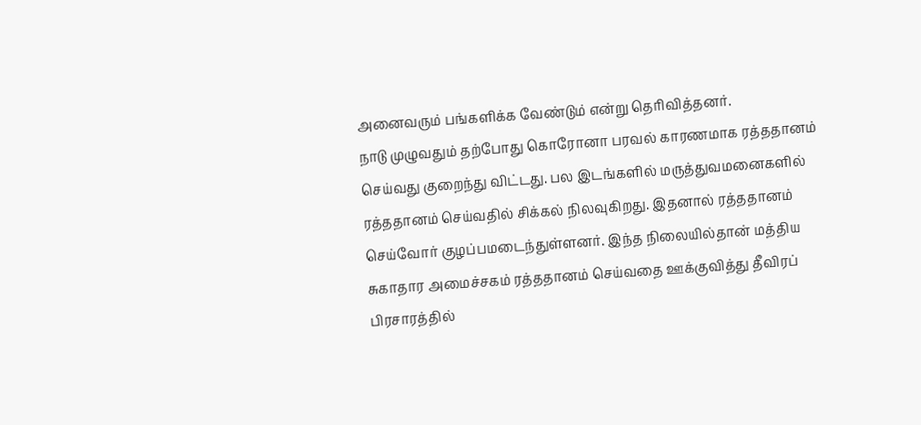அனைவரும் பங்களிக்க வேண்டும் என்று தெரிவித்தனர்.
நாடு முழுவதும் தற்போது கொரோனா பரவல் காரணமாக ரத்ததானம் செய்வது குறைந்து விட்டது. பல இடங்களில் மருத்துவமனைகளில் ரத்ததானம் செய்வதில் சிக்கல் நிலவுகிறது. இதனால் ரத்ததானம் செய்வோர் குழப்பமடைந்துள்ளனர். இந்த நிலையில்தான் மத்திய சுகாதார அமைச்சகம் ரத்ததானம் செய்வதை ஊக்குவித்து தீவிரப் பிரசாரத்தில்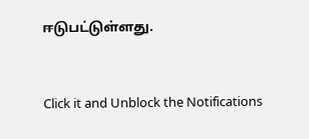ஈடுபட்டுள்ளது.


Click it and Unblock the Notifications